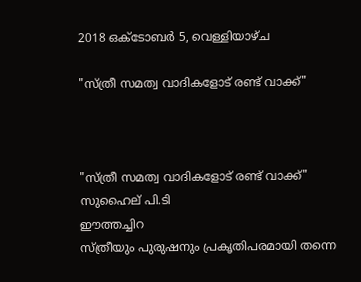2018 ഒക്‌ടോബർ 5, വെള്ളിയാഴ്‌ച

"സ്ത്രീ സമത്വ വാദികളോട് രണ്ട് വാക്ക്"



"സ്ത്രീ സമത്വ വാദികളോട് രണ്ട് വാക്ക്"
സുഹൈല് പി.ടി
ഈത്തച്ചിറ
സ്ത്രീയും പുരുഷനും പ്രകൃതിപരമായി തന്നെ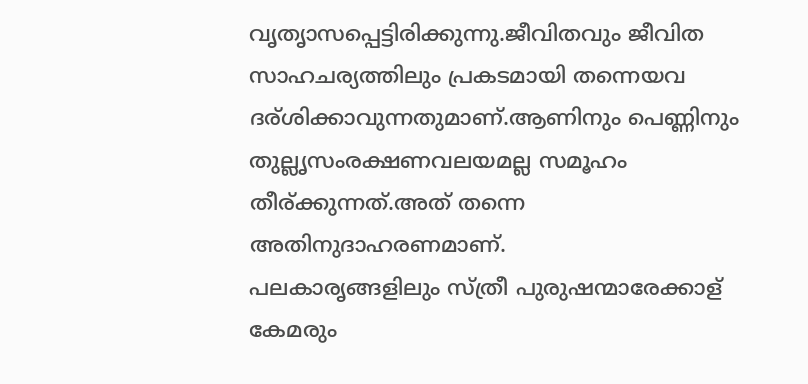വൃതൃാസപ്പെട്ടിരിക്കുന്നു.ജീവിതവും ജീവിത സാഹചര്യത്തിലും പ്രകടമായി തന്നെയവ ദര്ശിക്കാവുന്നതുമാണ്.ആണിനും പെണ്ണിനും തുല്ലൃസംരക്ഷണവലയമല്ല സമൂഹം തീര്ക്കുന്നത്.അത് തന്നെ അതിനുദാഹരണമാണ്.
പലകാരൃങ്ങളിലും സ്ത്രീ പുരുഷന്മാരേക്കാള് കേമരും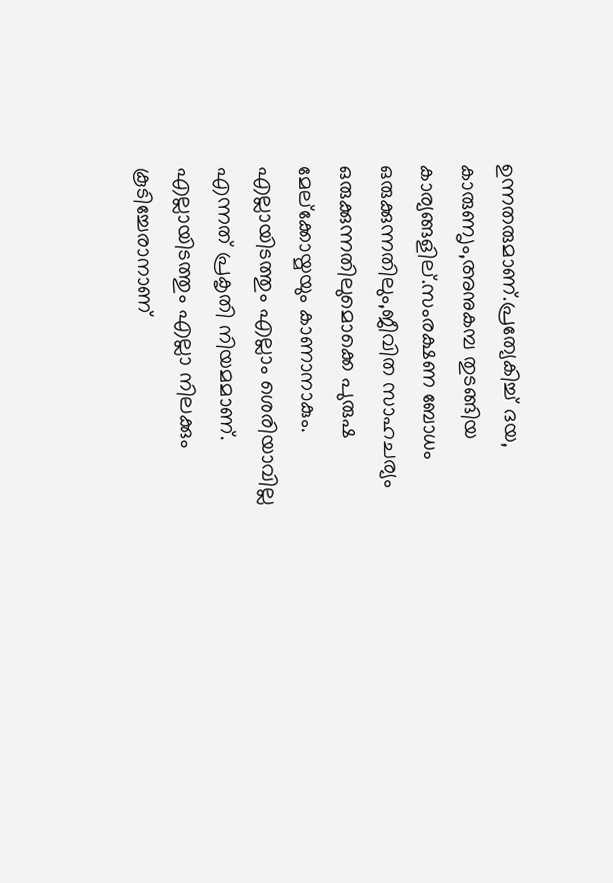ഉന്നതരുമാണ്.പ്രത്യേകിച്ച് ദയ, കാരുണൃം,അനുകമ്പ തുടങ്ങിയ കാര്യങ്ങളില്.സംരക്ഷണ ബോധം ഒരുക്കുന്നതിലും,ജീവിത സാഹചര്യം ഒരുക്കുന്നതിലുമൊക്കെ പുരുഷ മേല്ക്കോയ്മയും കാണാനാകും.
എല്ലായിടത്തും എല്ലാം ശെരിയാവില്ല എന്നത് പ്രകൃതി നിയമമാണ്.
എല്ലായിടത്തും എല്ലാ നിലക്കും കൂടിച്ചേരാനാണ്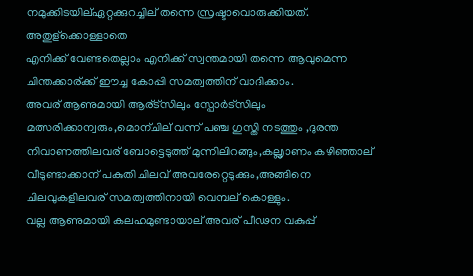നമുക്കിടയില്ഏറ്റക്കുറച്ചില് തന്നെ സ്രഷ്ടാവൊരുക്കിയത്.
അതുള്ക്കൊള്ളാതെ
എനിക്ക് വേണ്ടതെല്ലാം എനിക്ക് സ്വന്തമായി തന്നെ ആവുമെന്ന ചിന്തക്കാര്ക്ക് ഈച്ച കോപ്പി സമത്വത്തിന് വാദിക്കാം.
അവര് ആണുമായി ആര്ട്സിലും സ്പോർട്സിലും മത്സരിക്കാന്വരും,മൊന്ചില് വന്ന് പഞ്ച ഗുസ്തി നടത്തും ,ദുരന്ത നിവാണത്തിലവര് ബോട്ടെടുത്ത് മുന്നിലിറങ്ങും,കല്ലൃാണം കഴിഞ്ഞാല് വീടുണ്ടാക്കാന് പകുതി ചിലവ് അവരേറ്റെടുക്കും,അങ്ങിനെ ചിലവുകളിലവര് സമത്വത്തിനായി വെമ്പല് കൊള്ളും.
വല്ല ആണുമായി കലഹമുണ്ടായാല് അവര് പീഢന വകുപ്പ്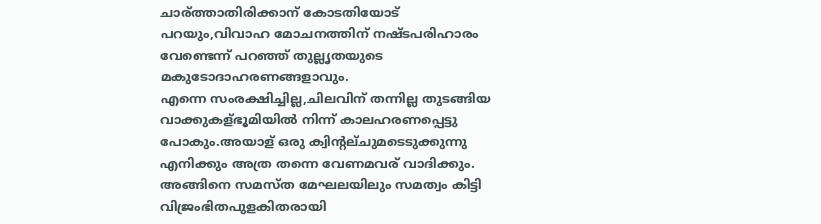ചാര്ത്താതിരിക്കാന് കോടതിയോട് പറയും,വിവാഹ മോചനത്തിന് നഷ്ടപരിഹാരം വേണ്ടെന്ന് പറഞ്ഞ് തുല്ലൃതയുടെ മകുടോദാഹരണങ്ങളാവും.
എന്നെ സംരക്ഷിച്ചില്ല,ചിലവിന് തന്നില്ല തുടങ്ങിയ വാക്കുകള്ഭൂമിയിൽ നിന്ന് കാലഹരണപ്പെട്ടു പോകും.അയാള് ഒരു ക്വിന്റല്ചുമടെടുക്കുന്നു എനിക്കും അത്ര തന്നെ വേണമവര് വാദിക്കും.
അങ്ങിനെ സമസ്ത മേഘലയിലും സമത്വം കിട്ടി വിജ്രംഭിതപുളകിതരായി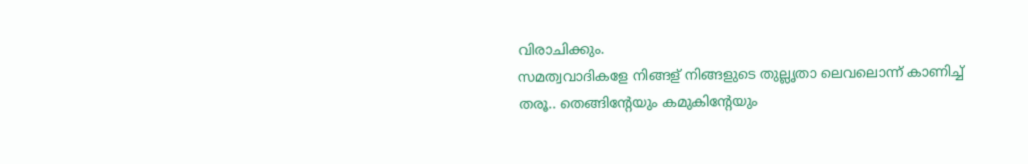വിരാചിക്കും.
സമത്വവാദികളേ നിങ്ങള് നിങ്ങളുടെ തുല്ലൃതാ ലെവലൊന്ന് കാണിച്ച് തരൂ.. തെങ്ങിന്റേയും കമുകിന്റേയും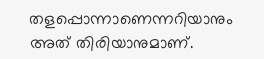തളപ്പൊന്നാണെന്നറിയാനും അത് തിരിയാനുമാണ്.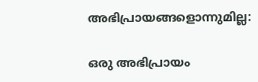അഭിപ്രായങ്ങളൊന്നുമില്ല:

ഒരു അഭിപ്രായം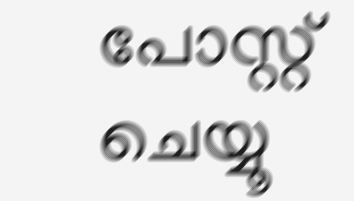പോസ്റ്റ് ചെയ്യൂ